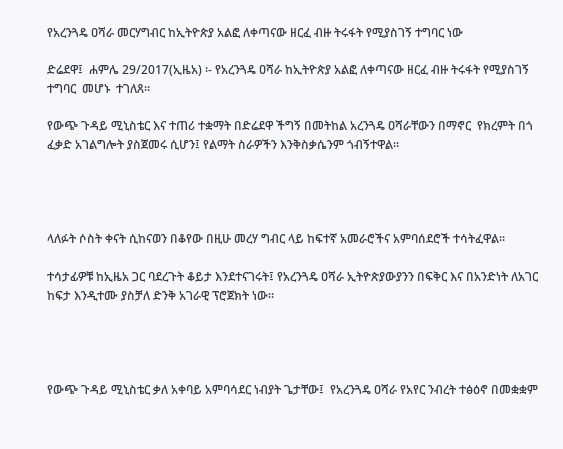የአረንጓዴ ዐሻራ መርሃግብር ከኢትዮጵያ አልፎ ለቀጣናው ዘርፈ ብዙ ትሩፋት የሚያስገኝ ተግባር ነው

ድሬደዋ፤  ሐምሌ 29/2017(ኢዜአ) ፡- የአረንጓዴ ዐሻራ ከኢትዮጵያ አልፎ ለቀጣናው ዘርፈ ብዙ ትሩፋት የሚያስገኝ ተግባር  መሆኑ  ተገለጸ።

የውጭ ጉዳይ ሚኒስቴር እና ተጠሪ ተቋማት በድሬደዋ ችግኝ በመትከል አረንጓዴ ዐሻራቸውን በማኖር  የክረምት በጎ ፈቃድ አገልግሎት ያስጀመሩ ሲሆን፤ የልማት ስራዎችን እንቅስቃሴንም ጎብኝተዋል።




ላለፉት ሶስት ቀናት ሲከናወን በቆየው በዚሁ መረሃ ግብር ላይ ከፍተኛ አመራሮችና አምባሰደሮች ተሳትፈዋል።

ተሳታፊዎቹ ከኢዜአ ጋር ባደረጉት ቆይታ እንደተናገሩት፤ የአረንጓዴ ዐሻራ ኢትዮጵያውያንን በፍቅር እና በአንድነት ለአገር ከፍታ እንዲተሙ ያስቻለ ድንቅ አገራዊ ፕሮጀክት ነው።




የውጭ ጉዳይ ሚኒስቴር ቃለ አቀባይ አምባሳደር ነብያት ጌታቸው፤  የአረንጓዴ ዐሻራ የአየር ንብረት ተፅዕኖ በመቋቋም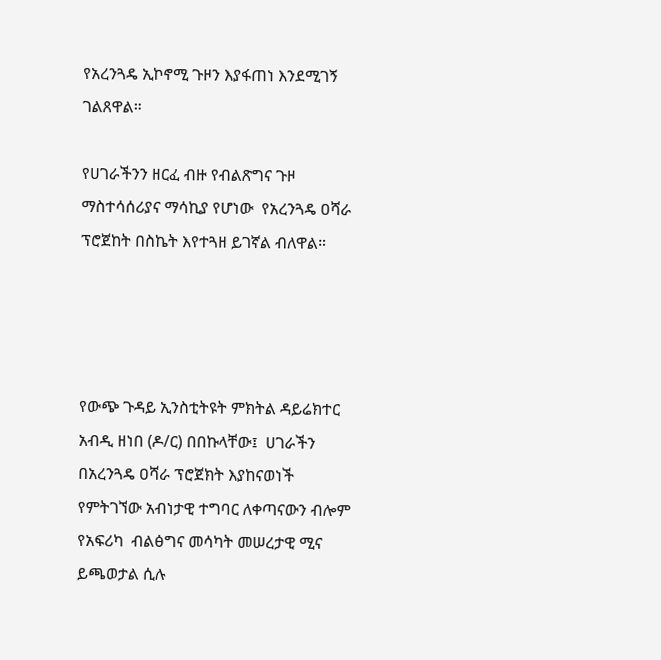የአረንጓዴ ኢኮኖሚ ጉዞን እያፋጠነ እንደሚገኝ ገልጸዋል።

የሀገራችንን ዘርፈ ብዙ የብልጽግና ጉዞ ማስተሳሰሪያና ማሳኪያ የሆነው  የአረንጓዴ ዐሻራ ፕሮጀከት በስኬት እየተጓዘ ይገኛል ብለዋል።




የውጭ ጉዳይ ኢንስቲትዩት ምክትል ዳይሬክተር አብዲ ዘነበ (ዶ/ር) በበኩላቸው፤  ሀገራችን በአረንጓዴ ዐሻራ ፕሮጀክት እያከናወነች የምትገኘው አብነታዊ ተግባር ለቀጣናውን ብሎም የአፍሪካ  ብልፅግና መሳካት መሠረታዊ ሚና ይጫወታል ሲሉ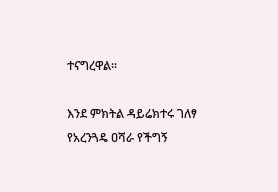ተናግረዋል።

እንደ ምክትል ዳይሬክተሩ ገለፃ የአረንጓዴ ዐሻራ የችግኝ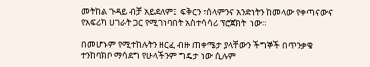መትከል ጉዳይ ብቻ አይደለም፤  ፍቅርን ፣ሰላምንና አንድነትን ከመላው የቀጣናውና የአፍሪካ ሀገራት ጋር የሚገነባበት አስተሳሳሪ ፕሮጀክት  ነው።

በመሆኑም የሚተከሉትን ዘርፈ ብዙ ጠቀሜታ ያላቸውን ችግኞች በጥንቃቄ ተንከባክቦ ማሳደግ የሁላችንም ግዴታ ነው ሲሉም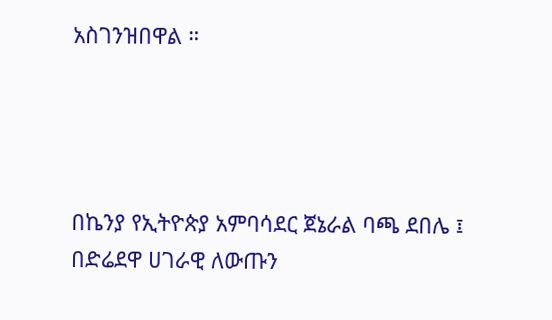አስገንዝበዋል ።




በኬንያ የኢትዮጵያ አምባሳደር ጀኔራል ባጫ ደበሌ ፤ በድሬደዋ ሀገራዊ ለውጡን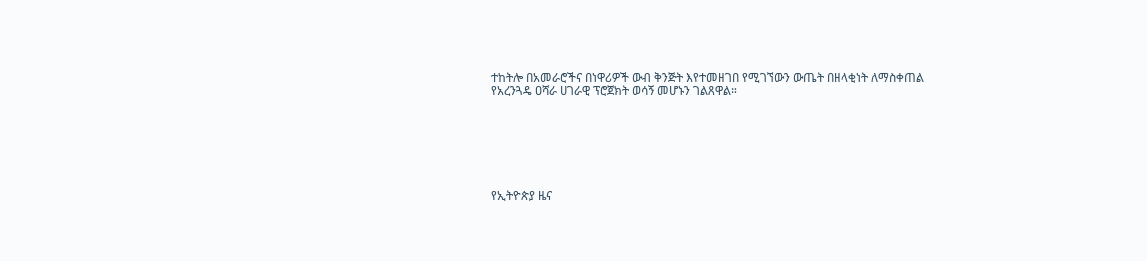ተከትሎ በአመራሮችና በነዋሪዎች ውብ ቅንጅት እየተመዘገበ የሚገኘውን ውጤት በዘላቂነት ለማስቀጠል የአረንጓዴ ዐሻራ ሀገራዊ ፕሮጀክት ወሳኝ መሆኑን ገልጸዋል።







የኢትዮጵያ ዜና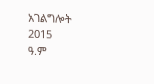አገልግሎት
2015
ዓ.ም